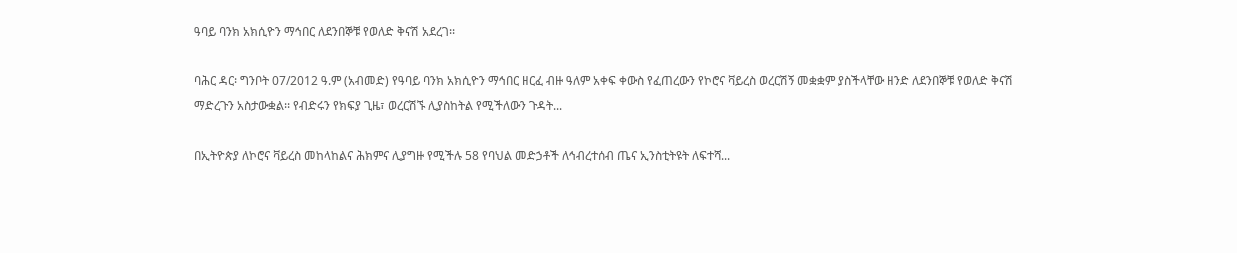ዓባይ ባንክ አክሲዮን ማኅበር ለደንበኞቹ የወለድ ቅናሽ አደረገ፡፡

ባሕር ዳር፡ ግንቦት 07/2012 ዓ.ም (አብመድ) የዓባይ ባንክ አክሲዮን ማኅበር ዘርፈ ብዙ ዓለም አቀፍ ቀውስ የፈጠረውን የኮሮና ቫይረስ ወረርሽኝ መቋቋም ያስችላቸው ዘንድ ለደንበኞቹ የወለድ ቅናሽ ማድረጉን አስታውቋል፡፡ የብድሩን የክፍያ ጊዜ፣ ወረርሽኙ ሊያስከትል የሚችለውን ጉዳት...

በኢትዮጵያ ለኮሮና ቫይረስ መከላከልና ሕክምና ሊያግዙ የሚችሉ 58 የባህል መድኃቶች ለኅብረተሰብ ጤና ኢንስቲትዩት ለፍተሻ...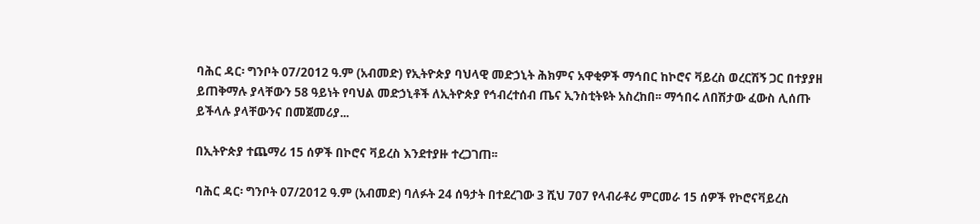ባሕር ዳር፡ ግንቦት 07/2012 ዓ.ም (አብመድ) የኢትዮጵያ ባህላዊ መድኃኒት ሕክምና አዋቂዎች ማኅበር ከኮሮና ቫይረስ ወረርሽኝ ጋር በተያያዘ ይጠቅማሉ ያላቸውን 58 ዓይነት የባህል መድኃኒቶች ለኢትዮጵያ የኅብረተሰብ ጤና ኢንስቲትዩት አስረከበ፡፡ ማኅበሩ ለበሽታው ፈውስ ሊሰጡ ይችላሉ ያላቸውንና በመጀመሪያ...

በኢትዮጵያ ተጨማሪ 15 ሰዎች በኮሮና ቫይረስ እንደተያዙ ተረጋገጠ፡፡

ባሕር ዳር፡ ግንቦት 07/2012 ዓ.ም (አብመድ) ባለፉት 24 ሰዓታት በተደረገው 3 ሺህ 707 የላብራቶሪ ምርመራ 15 ሰዎች የኮሮናቫይረስ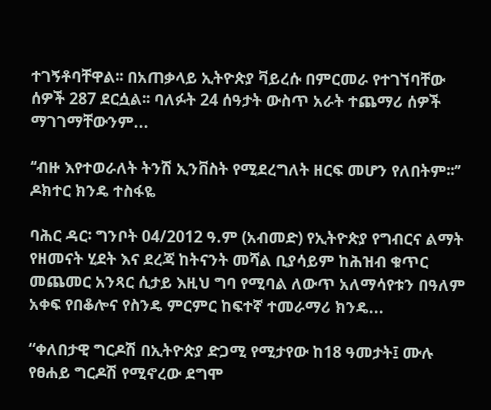ተገኝቶባቸዋል፡፡ በአጠቃላይ ኢትዮጵያ ቫይረሱ በምርመራ የተገኘባቸው ሰዎች 287 ደርሷል፡፡ ባለፉት 24 ሰዓታት ውስጥ አራት ተጨማሪ ሰዎች ማገገማቸውንም...

‘‘ብዙ እየተወራለት ትንሽ ኢንቨስት የሚደረግለት ዘርፍ መሆን የለበትም፡፡’’ ዶክተር ክንዴ ተስፋዬ

ባሕር ዳር፡ ግንቦት 04/2012 ዓ.ም (አብመድ) የኢትዮጵያ የግብርና ልማት የዘመናት ሂደት እና ደረጃ ከትናንት መሻል ቢያሳይም ከሕዝብ ቁጥር መጨመር አንጻር ሲታይ እዚህ ግባ የሚባል ለውጥ አለማሳየቱን በዓለም አቀፍ የበቆሎና የስንዴ ምርምር ከፍተኛ ተመራማሪ ክንዴ...

“ቀለበታዊ ግርዶሽ በኢትዮጵያ ድጋሚ የሚታየው ከ18 ዓመታት፤ ሙሉ የፀሐይ ግርዶሽ የሚኖረው ደግሞ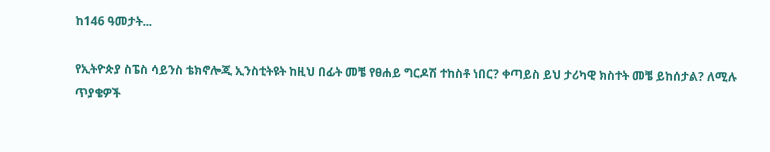ከ146 ዓመታት...

የኢትዮጵያ ስፔስ ሳይንስ ቴክኖሎጂ ኢንስቲትዩት ከዚህ በፊት መቼ የፀሐይ ግርዶሽ ተከስቶ ነበር? ቀጣይስ ይህ ታሪካዊ ክስተት መቼ ይከሰታል? ለሚሉ ጥያቄዎች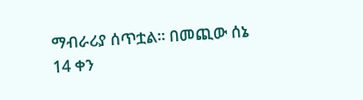ማብራሪያ ሰጥቷል፡፡ በመጪው ሰኔ 14 ቀን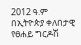2012 ዓ.ም በኢትዮጵያ ቀለበታዊ የፀሐይ ግርዶሽ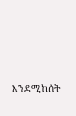እንደሚከሰት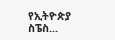የኢትዮጵያ ስፔስ...